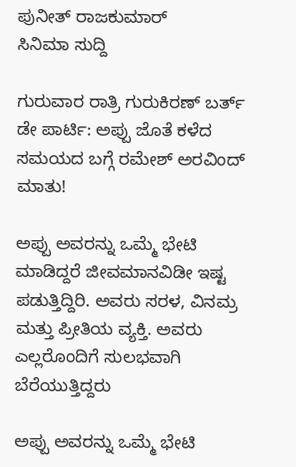ಪುನೀತ್ ರಾಜಕುಮಾರ್
ಸಿನಿಮಾ ಸುದ್ದಿ

ಗುರುವಾರ ರಾತ್ರಿ ಗುರುಕಿರಣ್ ಬರ್ತ್ ಡೇ ಪಾರ್ಟಿ: ಅಪ್ಪು ಜೊತೆ ಕಳೆದ ಸಮಯದ ಬಗ್ಗೆ ರಮೇಶ್ ಅರವಿಂದ್ ಮಾತು!

ಅಪ್ಪು ಅವರನ್ನು ಒಮ್ಮೆ ಭೇಟಿ ಮಾಡಿದ್ದರೆ ಜೀವಮಾನವಿಡೀ ಇಷ್ಟ ಪಡುತ್ತಿದ್ದಿರಿ. ಅವರು ಸರಳ, ವಿನಮ್ರ ಮತ್ತು ಪ್ರೀತಿಯ ವ್ಯಕ್ತಿ. ಅವರು ಎಲ್ಲರೊಂದಿಗೆ ಸುಲಭವಾಗಿ ಬೆರೆಯುತ್ತಿದ್ದರು

ಅಪ್ಪು ಅವರನ್ನು ಒಮ್ಮೆ ಭೇಟಿ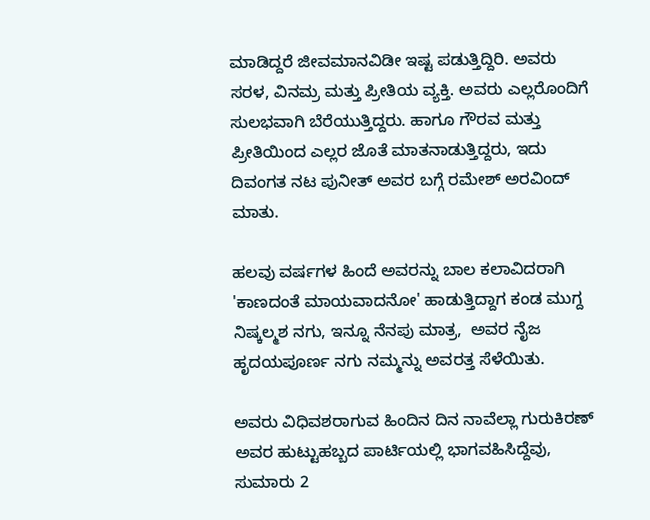ಮಾಡಿದ್ದರೆ ಜೀವಮಾನವಿಡೀ ಇಷ್ಟ ಪಡುತ್ತಿದ್ದಿರಿ. ಅವರು ಸರಳ, ವಿನಮ್ರ ಮತ್ತು ಪ್ರೀತಿಯ ವ್ಯಕ್ತಿ. ಅವರು ಎಲ್ಲರೊಂದಿಗೆ ಸುಲಭವಾಗಿ ಬೆರೆಯುತ್ತಿದ್ದರು. ಹಾಗೂ ಗೌರವ ಮತ್ತು ಪ್ರೀತಿಯಿಂದ ಎಲ್ಲರ ಜೊತೆ ಮಾತನಾಡುತ್ತಿದ್ದರು, ಇದು ದಿವಂಗತ ನಟ ಪುನೀತ್ ಅವರ ಬಗ್ಗೆ ರಮೇಶ್ ಅರವಿಂದ್ ಮಾತು.

ಹಲವು ವರ್ಷಗಳ ಹಿಂದೆ ಅವರನ್ನು ಬಾಲ ಕಲಾವಿದರಾಗಿ 'ಕಾಣದಂತೆ ಮಾಯವಾದನೋ' ಹಾಡುತ್ತಿದ್ದಾಗ ಕಂಡ ಮುಗ್ದ ನಿಷ್ಕಲ್ಮಶ ನಗು, ಇನ್ನೂ ನೆನಪು ಮಾತ್ರ,  ಅವರ ನೈಜ ಹೃದಯಪೂರ್ಣ ನಗು ನಮ್ಮನ್ನು ಅವರತ್ತ ಸೆಳೆಯಿತು.

ಅವರು ವಿಧಿವಶರಾಗುವ ಹಿಂದಿನ ದಿನ ನಾವೆಲ್ಲಾ ಗುರುಕಿರಣ್ ಅವರ ಹುಟ್ಟುಹಬ್ಬದ ಪಾರ್ಟಿಯಲ್ಲಿ ಭಾಗವಹಿಸಿದ್ದೆವು, ಸುಮಾರು 2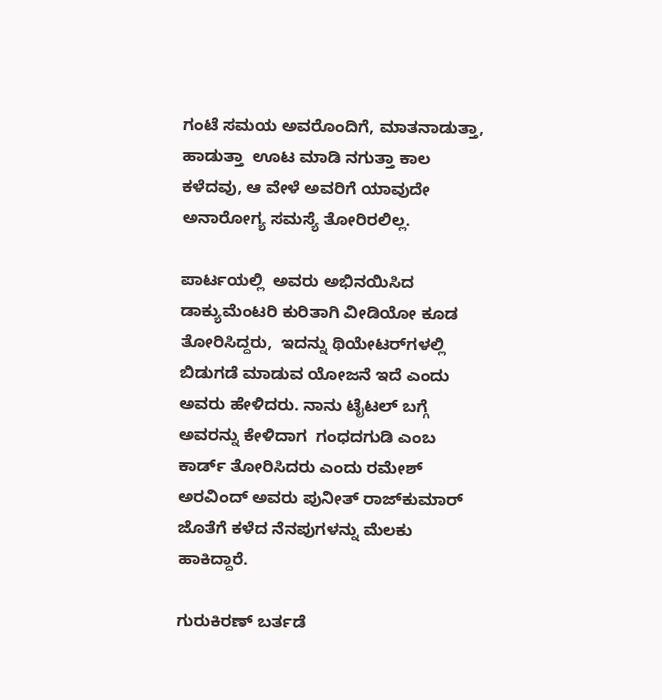ಗಂಟೆ ಸಮಯ ಅವರೊಂದಿಗೆ, ಮಾತನಾಡುತ್ತಾ, ಹಾಡುತ್ತಾ  ಊಟ ಮಾಡಿ ನಗುತ್ತಾ ಕಾಲ ಕಳೆದವು, ಆ ವೇಳೆ ಅವರಿಗೆ ಯಾವುದೇ ಅನಾರೋಗ್ಯ ಸಮಸ್ಯೆ ತೋರಿರಲಿಲ್ಲ.

ಪಾರ್ಟಯಲ್ಲಿ  ಅವರು ಅಭಿನಯಿಸಿದ ಡಾಕ್ಯುಮೆಂಟರಿ ಕುರಿತಾಗಿ ವೀಡಿಯೋ ಕೂಡ ತೋರಿಸಿದ್ದರು,  ಇದನ್ನು ಥಿಯೇಟರ್‌ಗಳಲ್ಲಿ ಬಿಡುಗಡೆ ಮಾಡುವ ಯೋಜನೆ ಇದೆ ಎಂದು ಅವರು ಹೇಳಿದರು. ನಾನು ಟೈಟಲ್ ಬಗ್ಗೆ ಅವರನ್ನು ಕೇಳಿದಾಗ  ಗಂಧದಗುಡಿ ಎಂಬ ಕಾರ್ಡ್ ತೋರಿಸಿದರು ಎಂದು ರಮೇಶ್ ಅರವಿಂದ್ ಅವರು ಪುನೀತ್ ರಾಜ್‍ಕುಮಾರ್ ಜೊತೆಗೆ ಕಳೆದ ನೆನಪುಗಳನ್ನು ಮೆಲಕು ಹಾಕಿದ್ದಾರೆ.

ಗುರುಕಿರಣ್ ಬರ್ತಡೆ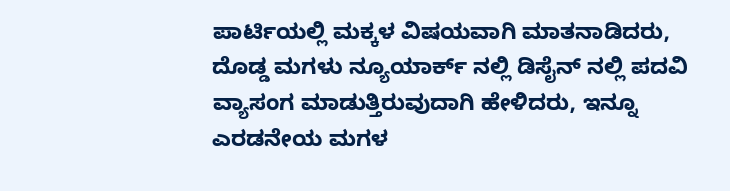ಪಾರ್ಟಿಯಲ್ಲಿ ಮಕ್ಕಳ ವಿಷಯವಾಗಿ ಮಾತನಾಡಿದರು, ದೊಡ್ಡ ಮಗಳು ನ್ಯೂಯಾರ್ಕ್ ನಲ್ಲಿ ಡಿಸೈನ್ ನಲ್ಲಿ ಪದವಿ ವ್ಯಾಸಂಗ ಮಾಡುತ್ತಿರುವುದಾಗಿ ಹೇಳಿದರು, ಇನ್ನೂ ಎರಡನೇಯ ಮಗಳ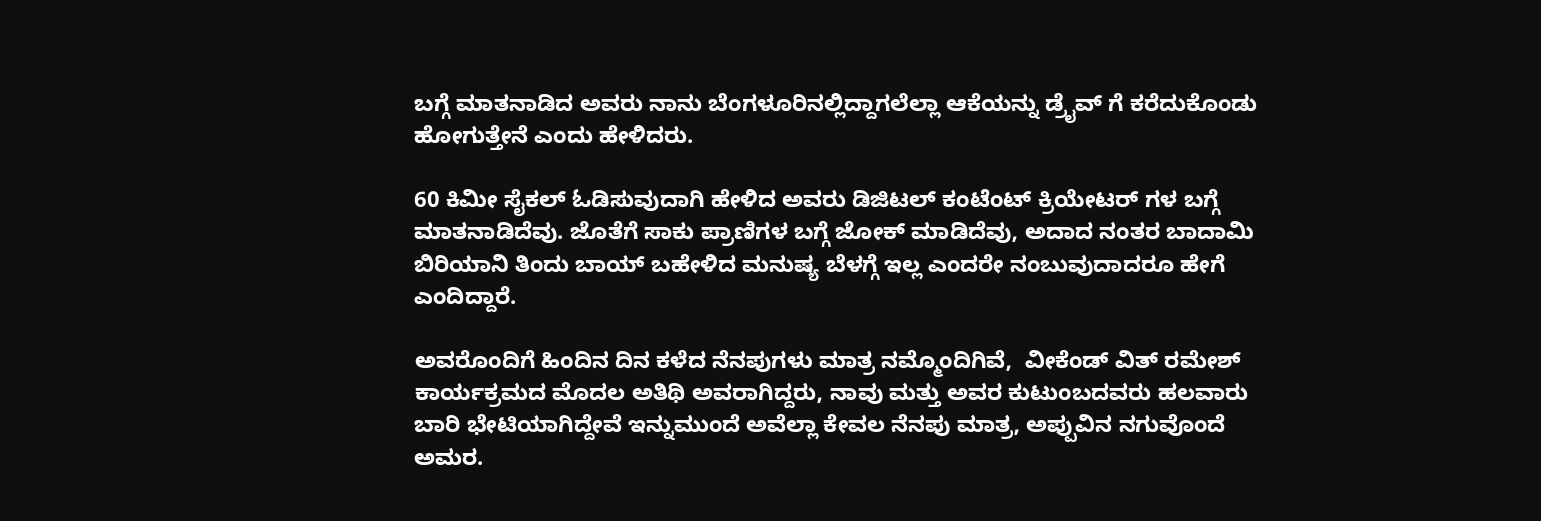ಬಗ್ಗೆ ಮಾತನಾಡಿದ ಅವರು ನಾನು ಬೆಂಗಳೂರಿನಲ್ಲಿದ್ದಾಗಲೆಲ್ಲಾ ಆಕೆಯನ್ನು ಡ್ರೈವ್ ಗೆ ಕರೆದುಕೊಂಡು ಹೋಗುತ್ತೇನೆ ಎಂದು ಹೇಳಿದರು.

60 ಕಿಮೀ ಸೈಕಲ್ ಓಡಿಸುವುದಾಗಿ ಹೇಳಿದ ಅವರು ಡಿಜಿಟಲ್ ಕಂಟೆಂಟ್ ಕ್ರಿಯೇಟರ್ ಗಳ ಬಗ್ಗೆ ಮಾತನಾಡಿದೆವು. ಜೊತೆಗೆ ಸಾಕು ಪ್ರಾಣಿಗಳ ಬಗ್ಗೆ ಜೋಕ್ ಮಾಡಿದೆವು, ಅದಾದ ನಂತರ ಬಾದಾಮಿ ಬಿರಿಯಾನಿ ತಿಂದು ಬಾಯ್ ಬಹೇಳಿದ ಮನುಷ್ಯ ಬೆಳಗ್ಗೆ ಇಲ್ಲ ಎಂದರೇ ನಂಬುವುದಾದರೂ ಹೇಗೆ ಎಂದಿದ್ದಾರೆ.

ಅವರೊಂದಿಗೆ ಹಿಂದಿನ ದಿನ ಕಳೆದ ನೆನಪುಗಳು ಮಾತ್ರ ನಮ್ಮೊಂದಿಗಿವೆ,  ವೀಕೆಂಡ್ ವಿತ್ ರಮೇಶ್ ಕಾರ್ಯಕ್ರಮದ ಮೊದಲ ಅತಿಥಿ ಅವರಾಗಿದ್ದರು, ನಾವು ಮತ್ತು ಅವರ ಕುಟುಂಬದವರು ಹಲವಾರು ಬಾರಿ ಭೇಟಿಯಾಗಿದ್ದೇವೆ ಇನ್ನುಮುಂದೆ ಅವೆಲ್ಲಾ ಕೇವಲ ನೆನಪು ಮಾತ್ರ, ಅಪ್ಪುವಿನ ನಗುವೊಂದೆ ಅಮರ.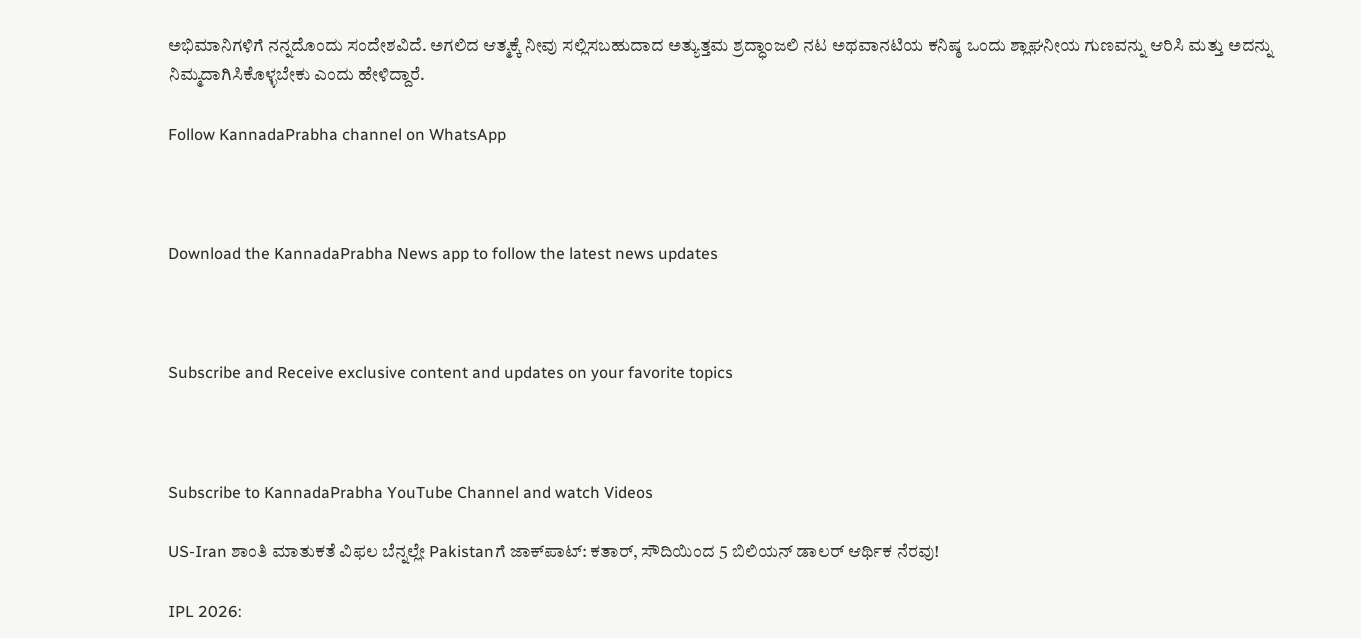ಅಭಿಮಾನಿಗಳಿಗೆ ನನ್ನದೊಂದು ಸಂದೇಶವಿದೆ. ಅಗಲಿದ ಆತ್ಮಕ್ಕೆ ನೀವು ಸಲ್ಲಿಸಬಹುದಾದ ಅತ್ಯುತ್ತಮ ಶ್ರದ್ಧಾಂಜಲಿ ನಟ ಅಥವಾನಟಿಯ ಕನಿಷ್ಠ ಒಂದು ಶ್ಲಾಘನೀಯ ಗುಣವನ್ನು ಆರಿಸಿ ಮತ್ತು ಅದನ್ನು ನಿಮ್ಮದಾಗಿಸಿಕೊಳ್ಳಬೇಕು ಎಂದು ಹೇಳಿದ್ದಾರೆ.

Follow KannadaPrabha channel on WhatsApp



Download the KannadaPrabha News app to follow the latest news updates



Subscribe and Receive exclusive content and updates on your favorite topics



Subscribe to KannadaPrabha YouTube Channel and watch Videos

US-Iran ಶಾಂತಿ ಮಾತುಕತೆ ವಿಫಲ ಬೆನ್ನಲ್ಲೇ Pakistanಗೆ ಜಾಕ್‌ಪಾಟ್‌: ಕತಾರ್, ಸೌದಿಯಿಂದ 5 ಬಿಲಿಯನ್ ಡಾಲರ್ ಆರ್ಥಿಕ ನೆರವು!

IPL 2026: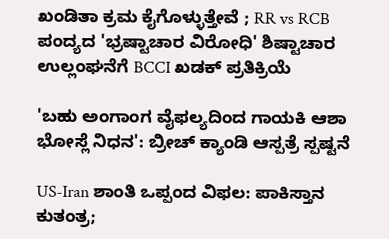ಖಂಡಿತಾ ಕ್ರಮ ಕೈಗೊಳ್ಳುತ್ತೇವೆ ; RR vs RCB ಪಂದ್ಯದ 'ಭ್ರಷ್ಟಾಚಾರ ವಿರೋಧಿ' ಶಿಷ್ಟಾಚಾರ ಉಲ್ಲಂಘನೆಗೆ BCCI ಖಡಕ್ ಪ್ರತಿಕ್ರಿಯೆ

'ಬಹು ಅಂಗಾಂಗ ವೈಫಲ್ಯದಿಂದ ಗಾಯಕಿ ಆಶಾ ಭೋಸ್ಲೆ ನಿಧನ': ಬ್ರೀಚ್ ಕ್ಯಾಂಡಿ ಆಸ್ಪತ್ರೆ ಸ್ಪಷ್ಟನೆ

US-Iran ಶಾಂತಿ ಒಪ್ಪಂದ ವಿಫಲ: ಪಾಕಿಸ್ತಾನ ಕುತಂತ್ರ;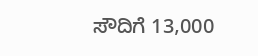ಸೌದಿಗೆ 13,000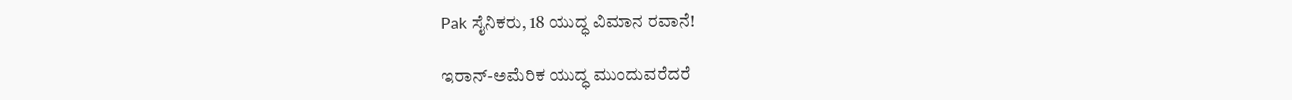Pak ಸೈನಿಕರು, 18 ಯುದ್ಧ ವಿಮಾನ ರವಾನೆ!

ಇರಾನ್-ಅಮೆರಿಕ ಯುದ್ಧ ಮುಂದುವರೆದರೆ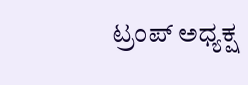ಟ್ರಂಪ್ ಅಧ್ಯಕ್ಷ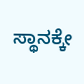ಸ್ಥಾನಕ್ಕೇ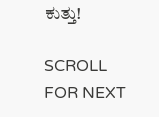ಕುತ್ತು!

SCROLL FOR NEXT